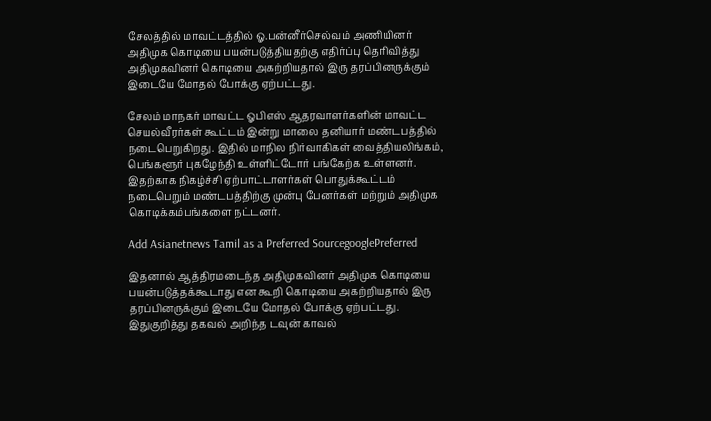சேலத்தில் மாவட்டத்தில் ஓ.பன்னீர்செல்வம் அணியினர் அதிமுக கொடியை பயன்படுத்தியதற்கு எதிர்ப்பு தெரிவித்து அதிமுகவினர் கொடியை அகற்றியதால் இரு தரப்பினருக்கும் இடையே மோதல் போக்கு ஏற்பட்டது.

சேலம் மாநகர் மாவட்ட ஓபிஎஸ் ஆதரவாளர்களின் மாவட்ட செயல்வீரர்கள் கூட்டம் இன்று மாலை தனியார் மண்டபத்தில் நடைபெறுகிறது. இதில் மாநில நிர்வாகிகள் வைத்தியலிங்கம், பெங்களூர் புகழேந்தி உள்ளிட்டோர் பங்கேற்க உள்ளனர். இதற்காக நிகழ்ச்சி ஏற்பாட்டாளர்கள் பொதுக்கூட்டம் நடைபெறும் மண்டபத்திற்கு முன்பு பேனர்கள் மற்றும் அதிமுக கொடிக்கம்பங்களை நட்டனர்.

Add Asianetnews Tamil as a Preferred SourcegooglePreferred

இதனால் ஆத்திரமடைந்த அதிமுகவினர் அதிமுக கொடியை பயன்படுத்தக்கூடாது என கூறி கொடியை அகற்றியதால் இரு தரப்பினருக்கும் இடையே மோதல் போக்கு ஏற்பட்டது. இதுகுறித்து தகவல் அறிந்த டவுன் காவல்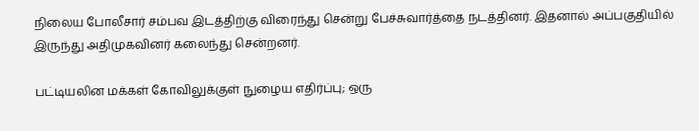நிலைய போலீசார் சம்பவ இடத்திற்கு விரைந்து சென்று பேச்சுவார்த்தை நடத்தினர். இதனால் அப்பகுதியில் இருந்து அதிமுகவினர் கலைந்து சென்றனர்.

பட்டியலின மக்கள் கோவிலுக்குள் நுழைய எதிர்ப்பு; ஒரு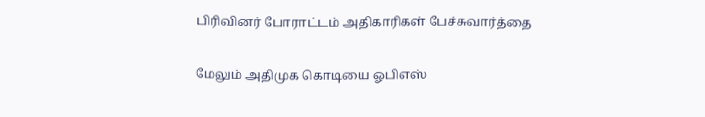பிரிவினர் போராட்டம் அதிகாரிகள் பேச்சுவார்த்தை

மேலும் அதிமுக கொடியை ஓபிஎஸ்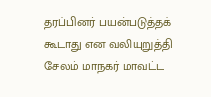தரப்பினர் பயன்படுத்தக் கூடாது என வலியுறுத்தி சேலம் மாநகர் மாவட்ட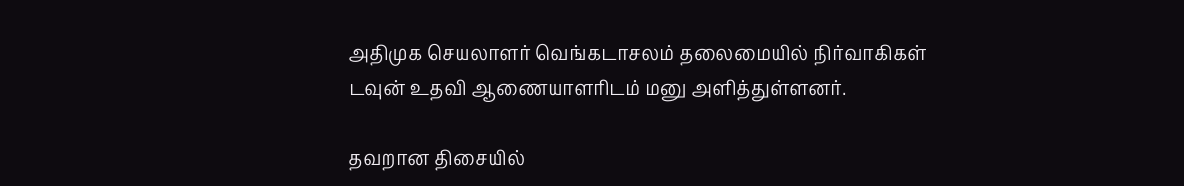அதிமுக செயலாளர் வெங்கடாசலம் தலைமையில் நிர்வாகிகள் டவுன் உதவி ஆணையாளரிடம் மனு அளித்துள்ளனர்.

தவறான திசையில்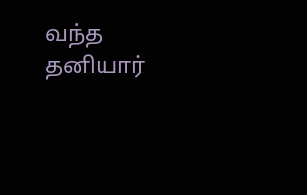வந்த தனியார்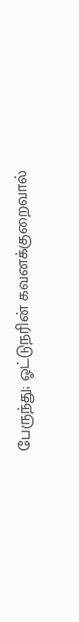பேருந்து; ஓட்டுநரின் கவனக்குறைவால்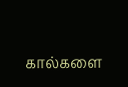கால்களை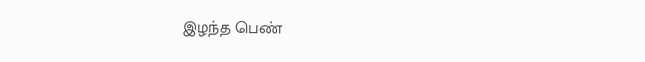இழந்த பெண்